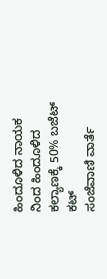ಹಿಂದೂಳಿದ ನಾಯಕ ನಿಂದ ಹಿಂದೂಳಿದ ಕಲ್ಯಾಣಕ್ಕೆ 50% ಬಜೆಟ್ ಕಟ್
ಸಂಜೆವಾಣಿ ವಾರ್ತೆ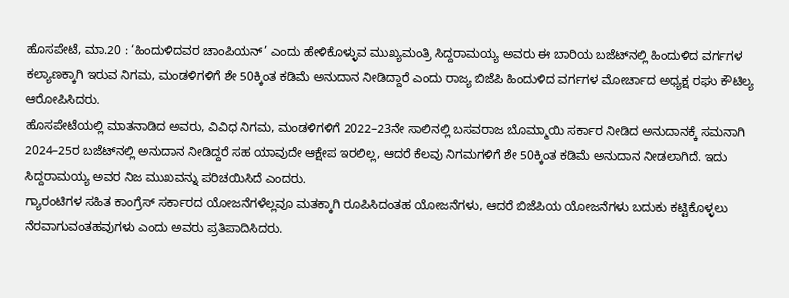ಹೊಸಪೇಟೆ, ಮಾ.20 : ‘ಹಿಂದುಳಿದವರ ಚಾ‍ಂಪಿಯನ್‌’ ಎಂದು ಹೇಳಿಕೊಳ್ಳುವ ಮುಖ್ಯಮಂತ್ರಿ ಸಿದ್ದರಾಮಯ್ಯ ಅವರು ಈ ಬಾರಿಯ ಬಜೆಟ್‌ನಲ್ಲಿ ಹಿಂದುಳಿದ ವರ್ಗಗಳ ಕಲ್ಯಾಣಕ್ಕಾಗಿ ಇರುವ ನಿಗಮ, ಮಂಡಳಿಗಳಿಗೆ ಶೇ 50ಕ್ಕಿಂತ ಕಡಿಮೆ ಅನುದಾನ ನೀಡಿದ್ದಾರೆ ಎಂದು ರಾಜ್ಯ ಬಿಜೆಪಿ ಹಿಂದುಳಿದ ವರ್ಗಗಳ ಮೋರ್ಚಾದ ಅಧ್ಯಕ್ಷ ರಘು ಕೌಟಿಲ್ಯ ಆರೋಪಿಸಿದರು.
ಹೊಸಪೇಟೆಯಲ್ಲಿ ಮಾತನಾಡಿದ ಅವರು, ವಿವಿಧ ನಿಗಮ, ಮಂಡಳಿಗಳಿಗೆ 2022–23ನೇ ಸಾಲಿನಲ್ಲಿ ಬಸವರಾಜ ಬೊಮ್ಮಾಯಿ ಸರ್ಕಾರ ನೀಡಿದ ಅನುದಾನಕ್ಕೆ ಸಮನಾಗಿ 2024–25ರ ಬಜೆಟ್‌ನಲ್ಲಿ ಅನುದಾನ ನೀಡಿದ್ದರೆ ಸಹ ಯಾವುದೇ ಆಕ್ಷೇಪ ಇರಲಿಲ್ಲ, ಆದರೆ ಕೆಲವು ನಿಗಮಗಳಿಗೆ ಶೇ 50ಕ್ಕಿಂತ ಕಡಿಮೆ ಅನುದಾನ ನೀಡಲಾಗಿದೆ. ಇದು ಸಿದ್ದರಾಮಯ್ಯ ಅವರ ನಿಜ ಮುಖವನ್ನು ಪರಿಚಯಿಸಿದೆ ಎಂದರು.
ಗ್ಯಾರಂಟಿಗಳ ಸಹಿತ ಕಾಂಗ್ರೆಸ್‌ ಸರ್ಕಾರದ ಯೋಜನೆಗಳೆಲ್ಲವೂ ಮತಕ್ಕಾಗಿ ರೂಪಿಸಿದಂತಹ ಯೋಜನೆಗಳು, ಆದರೆ ಬಿಜೆಪಿಯ ಯೋಜನೆಗಳು ಬದುಕು ಕಟ್ಟಿಕೊಳ್ಳಲು ನೆರವಾಗುವಂತಹವುಗಳು ಎಂದು ಅವರು ಪ್ರತಿಪಾದಿಸಿದರು.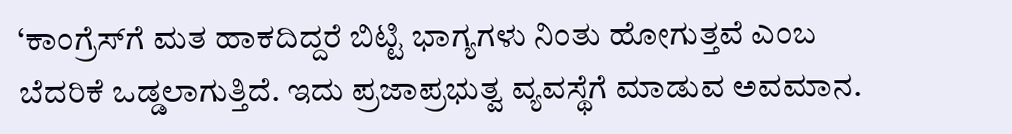‘ಕಾಂಗ್ರೆಸ್‌ಗೆ ಮತ ಹಾಕದಿದ್ದರೆ ಬಿಟ್ಟಿ ಭಾಗ್ಯಗಳು ನಿಂತು ಹೋಗುತ್ತವೆ ಎಂಬ ಬೆದರಿಕೆ ಒಡ್ಡಲಾಗುತ್ತಿದೆ. ಇದು ಪ್ರಜಾಪ್ರಭುತ್ವ ವ್ಯವಸ್ಥೆಗೆ ಮಾಡುವ ಅವಮಾನ.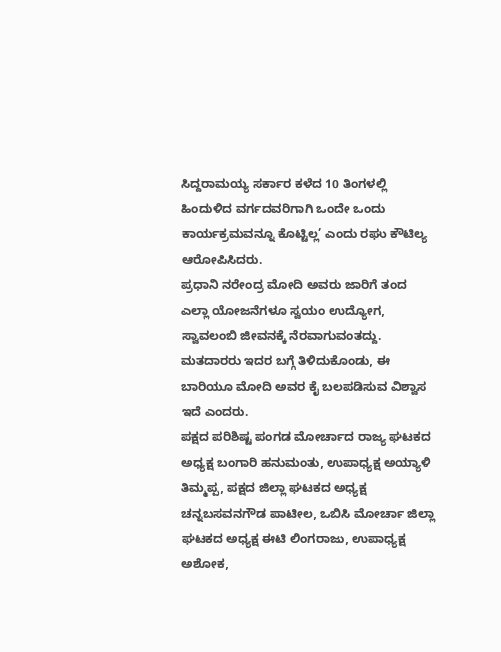ಸಿದ್ದರಾಮಯ್ಯ ಸರ್ಕಾರ ಕಳೆದ 10 ತಿಂಗಳಲ್ಲಿ ಹಿಂದುಳಿದ ವರ್ಗದವರಿಗಾಗಿ ಒಂದೇ ಒಂದು ಕಾರ್ಯಕ್ರಮವನ್ನೂ ಕೊಟ್ಟಿಲ್ಲ’ ಎಂದು ರಘು ಕೌಟಿಲ್ಯ ಆರೋಪಿಸಿದರು.
ಪ್ರಧಾನಿ ನರೇಂದ್ರ ಮೋದಿ ಅವರು ಜಾರಿಗೆ ತಂದ ಎಲ್ಲಾ ಯೋಜನೆಗಳೂ ಸ್ವಯಂ ಉದ್ಯೋಗ, ಸ್ವಾವಲಂಬಿ ಜೀವನಕ್ಕೆ ನೆರವಾಗುವಂತದ್ದು. ಮತದಾರರು ಇದರ ಬಗ್ಗೆ ತಿಳಿದುಕೊಂಡು, ಈ ಬಾರಿಯೂ ಮೋದಿ ಅವರ ಕೈ ಬಲಪಡಿಸುವ ವಿಶ್ವಾಸ ಇದೆ ಎಂದರು.
ಪಕ್ಷದ ಪರಿಶಿಷ್ಟ ಪಂಗಡ ಮೋರ್ಚಾದ ರಾಜ್ಯ ಘಟಕದ ಅಧ್ಯಕ್ಷ ಬಂಗಾರಿ ಹನುಮಂತು, ಉಪಾಧ್ಯಕ್ಷ ಅಯ್ಯಾಳಿ ತಿಮ್ಮಪ್ಪ, ಪಕ್ಷದ ಜಿಲ್ಲಾ ಘಟಕದ ಅಧ್ಯಕ್ಷ ಚನ್ನಬಸವನಗೌಡ ಪಾಟೀಲ, ಒಬಿಸಿ ಮೋರ್ಚಾ ಜಿಲ್ಲಾ ಘಟಕದ ಅಧ್ಯಕ್ಷ ಈಟಿ ಲಿಂಗರಾಜು, ಉಪಾಧ್ಯಕ್ಷ ಅಶೋಕ,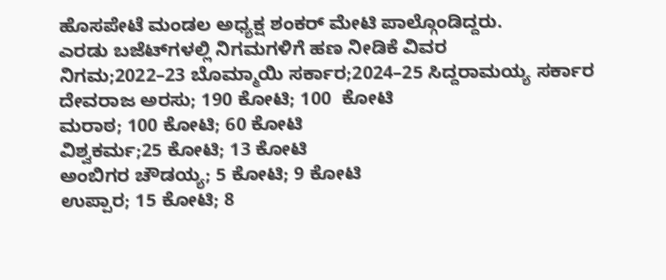ಹೊಸಪೇಟೆ ಮಂಡಲ ಅಧ್ಯಕ್ಷ ಶಂಕರ್ ಮೇಟಿ ಪಾಲ್ಗೊಂಡಿದ್ದರು.
ಎರಡು ಬಜೆಟ್‌ಗಳಲ್ಲಿ ನಿಗಮಗಳಿಗೆ ಹಣ ನೀಡಿಕೆ ವಿವರ
ನಿಗಮ;2022–23 ಬೊಮ್ಮಾಯಿ ಸರ್ಕಾರ;2024–25 ಸಿದ್ದರಾಮಯ್ಯ ಸರ್ಕಾರ
ದೇವರಾಜ ಅರಸು; 190 ಕೋಟಿ; 100  ಕೋಟಿ
ಮರಾಠ; 100 ಕೋಟಿ; 60 ಕೋಟಿ
ವಿಶ್ವಕರ್ಮ;25 ಕೋಟಿ; 13 ಕೋಟಿ
ಅಂಬಿಗರ ಚೌಡಯ್ಯ; 5 ಕೋಟಿ; 9 ಕೋಟಿ
ಉಪ್ಪಾರ; 15 ಕೋಟಿ; 8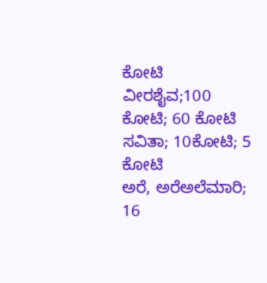ಕೋಟಿ
ವೀರಶೈವ;100 ಕೋಟಿ; 60 ಕೋಟಿ
ಸವಿತಾ; 10ಕೋಟಿ; 5 ಕೋಟಿ
ಅರೆ, ಅರೆಅಲೆಮಾರಿ; 16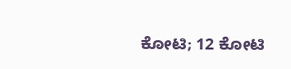ಕೋಟಿ; 12 ಕೋಟಿ